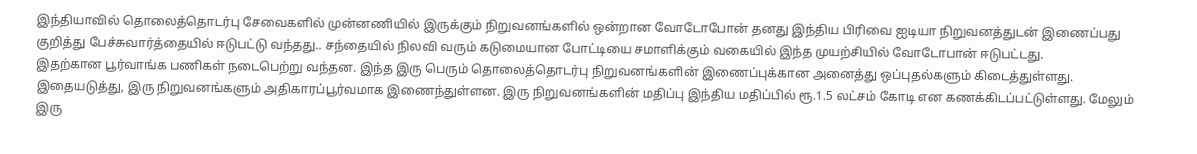இந்தியாவில் தொலைத்தொடர்பு சேவைகளில் முன்னணியில் இருக்கும் நிறுவனங்களில் ஒன்றான வோடோபோன் தனது இந்திய பிரிவை ஐடியா நிறுவனத்துடன் இணைப்பது குறித்து பேச்சுவார்த்தையில் ஈடுபட்டு வந்தது.. சந்தையில் நிலவி வரும் கடுமையான போட்டியை சமாளிக்கும் வகையில் இந்த முயற்சியில் வோடோபான் ஈடுபட்டது.
இதற்கான பூர்வாங்க பணிகள் நடைபெற்று வந்தன. இந்த இரு பெரும் தொலைத்தொடர்பு நிறுவனங்களின் இணைப்புக்கான அனைத்து ஒப்புதல்களும் கிடைத்துள்ளது. இதையடுத்து, இரு நிறுவனங்களும் அதிகாரப்பூர்வமாக இணைந்துள்ளன. இரு நிறுவனங்களின் மதிப்பு இந்திய மதிப்பில் ரூ.1.5 லட்சம் கோடி என கணக்கிடப்பட்டுள்ளது. மேலும் இரு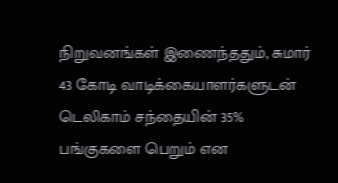நிறுவனங்கள் இணைந்ததும், சுமார் 43 கோடி வாடிக்கையாளர்களுடன் டெலிகாம் சந்தையின் 35% பங்குகளை பெறும் என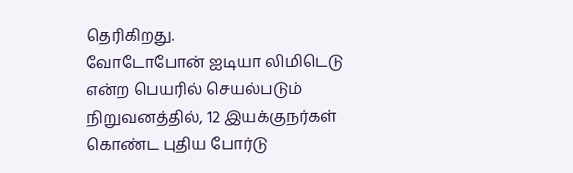தெரிகிறது.
வோடோபோன் ஐடியா லிமிடெடு என்ற பெயரில் செயல்படும் நிறுவனத்தில், 12 இயக்குநர்கள் கொண்ட புதிய போர்டு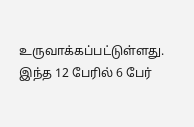உருவாக்கப்பட்டுள்ளது. இந்த 12 பேரில் 6 பேர்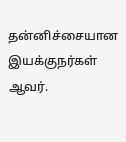தன்னிச்சையான இயக்குநர்கள் ஆவர்.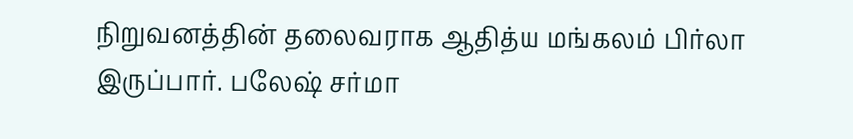நிறுவனத்தின் தலைவராக ஆதித்ய மங்கலம் பிர்லா இருப்பார். பலேஷ் சர்மா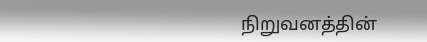நிறுவனத்தின்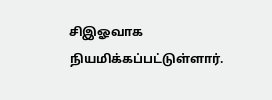சிஇஓவாக நியமிக்கப்பட்டுள்ளார்.